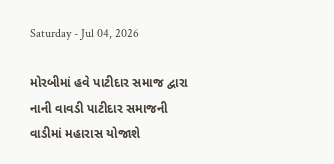Saturday - Jul 04, 2026

મોરબીમાં હવે પાટીદાર સમાજ દ્વારા નાની વાવડી પાટીદાર સમાજની વાડીમાં મહારાસ યોજાશે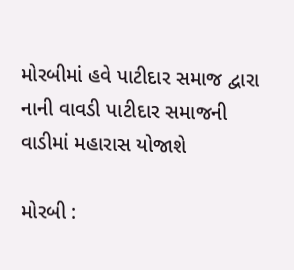મોરબીમાં હવે પાટીદાર સમાજ દ્વારા નાની વાવડી પાટીદાર સમાજની વાડીમાં મહારાસ યોજાશે

મોરબી :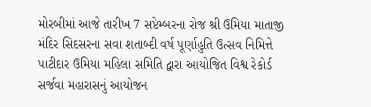મોરબીમાં આજે તારીખ 7 સપ્ટેમ્બરના રોજ શ્રી ઉમિયા માતાજી મંદિર સિદસરના સવા શતાબ્દી વર્ષ પૂર્ણાહુતિ ઉત્સવ નિમિત્તે પાટીદાર ઉમિયા મહિલા સમિતિ દ્વારા આયોજિત વિશ્વ રેકોર્ડ સર્જવા મહારાસનું આયોજન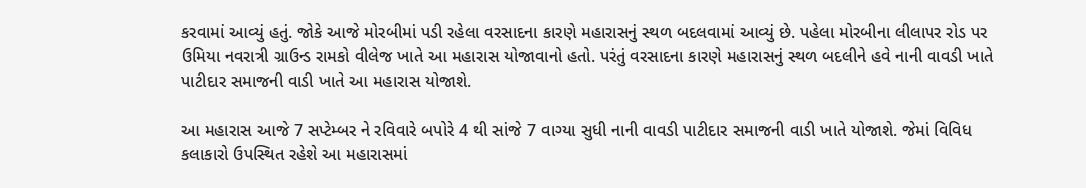કરવામાં આવ્યું હતું. જોકે આજે મોરબીમાં પડી રહેલા વરસાદના કારણે મહારાસનું સ્થળ બદલવામાં આવ્યું છે. પહેલા મોરબીના લીલાપર રોડ પર ઉમિયા નવરાત્રી ગ્રાઉન્ડ રામકો વીલેજ ખાતે આ મહારાસ યોજાવાનો હતો. પરંતું વરસાદના કારણે મહારાસનું સ્થળ બદલીને હવે નાની વાવડી ખાતે પાટીદાર સમાજની વાડી ખાતે આ મહારાસ યોજાશે.

આ મહારાસ આજે 7 સપ્ટેમ્બર ને રવિવારે બપોરે 4 થી સાંજે 7 વાગ્યા સુધી નાની વાવડી પાટીદાર સમાજની વાડી ખાતે યોજાશે. જેમાં વિવિધ કલાકારો ઉપસ્થિત રહેશે આ મહારાસમાં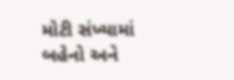મોટી સંખ્યામાં બહેનો અને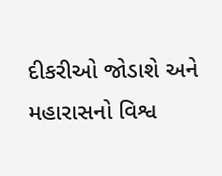દીકરીઓ જોડાશે અને મહારાસનો વિશ્વ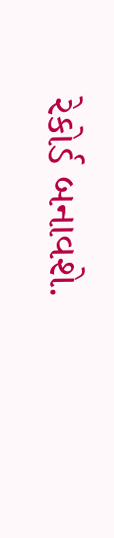રેકોર્ડ બનાવશે.